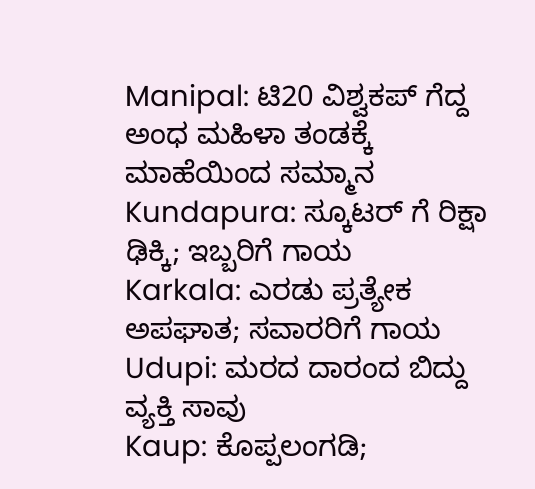Manipal: ಟಿ20 ವಿಶ್ವಕಪ್ ಗೆದ್ದ ಅಂಧ ಮಹಿಳಾ ತಂಡಕ್ಕೆ ಮಾಹೆಯಿಂದ ಸಮ್ಮಾನ
Kundapura: ಸ್ಕೂಟರ್ ಗೆ ರಿಕ್ಷಾ ಢಿಕ್ಕಿ; ಇಬ್ಬರಿಗೆ ಗಾಯ
Karkala: ಎರಡು ಪ್ರತ್ಯೇಕ ಅಪಘಾತ; ಸವಾರರಿಗೆ ಗಾಯ
Udupi: ಮರದ ದಾರಂದ ಬಿದ್ದು ವ್ಯಕ್ತಿ ಸಾವು
Kaup: ಕೊಪ್ಪಲಂಗಡಿ;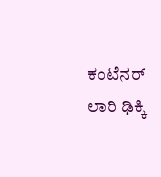ಕಂಟೆನರ್ ಲಾರಿ ಢಿಕ್ಕಿ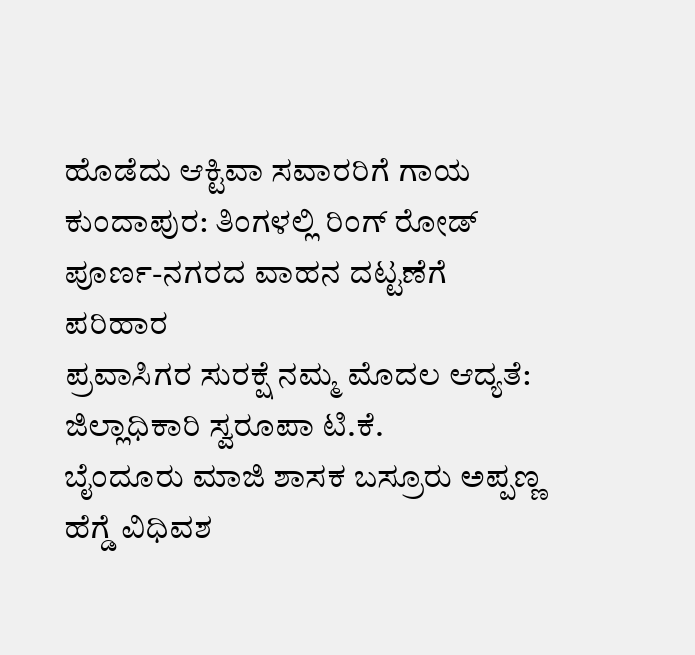ಹೊಡೆದು ಆಕ್ಟಿವಾ ಸವಾರರಿಗೆ ಗಾಯ
ಕುಂದಾಪುರ: ತಿಂಗಳಲ್ಲಿ ರಿಂಗ್ ರೋಡ್ ಪೂರ್ಣ-ನಗರದ ವಾಹನ ದಟ್ಟಣೆಗೆ ಪರಿಹಾರ
ಪ್ರವಾಸಿಗರ ಸುರಕ್ಷೆ ನಮ್ಮ ಮೊದಲ ಆದ್ಯತೆ: ಜಿಲ್ಲಾಧಿಕಾರಿ ಸ್ವರೂಪಾ ಟಿ.ಕೆ.
ಬೈಂದೂರು ಮಾಜಿ ಶಾಸಕ ಬಸ್ರೂರು ಅಪ್ಪಣ್ಣ ಹೆಗ್ಡೆ ವಿಧಿವಶ